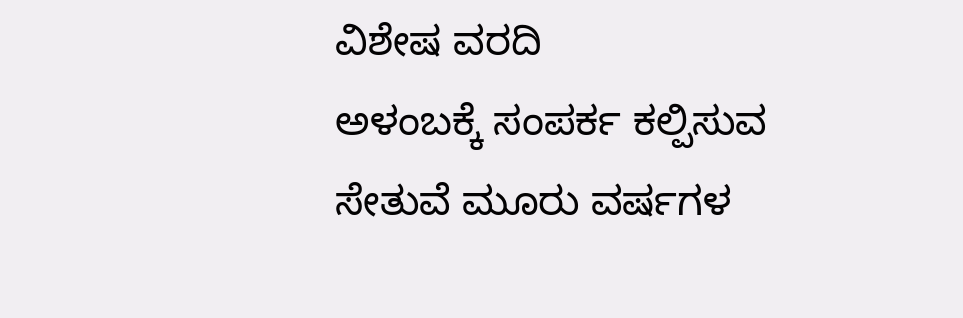ವಿಶೇಷ ವರದಿ
ಅಳಂಬಕ್ಕೆ ಸಂಪರ್ಕ ಕಲ್ಪಿಸುವ ಸೇತುವೆ ಮೂರು ವರ್ಷಗಳ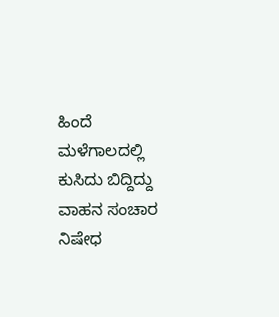ಹಿಂದೆ ಮಳೆಗಾಲದಲ್ಲಿ ಕುಸಿದು ಬಿದ್ದಿದ್ದು ವಾಹನ ಸಂಚಾರ ನಿಷೇಧ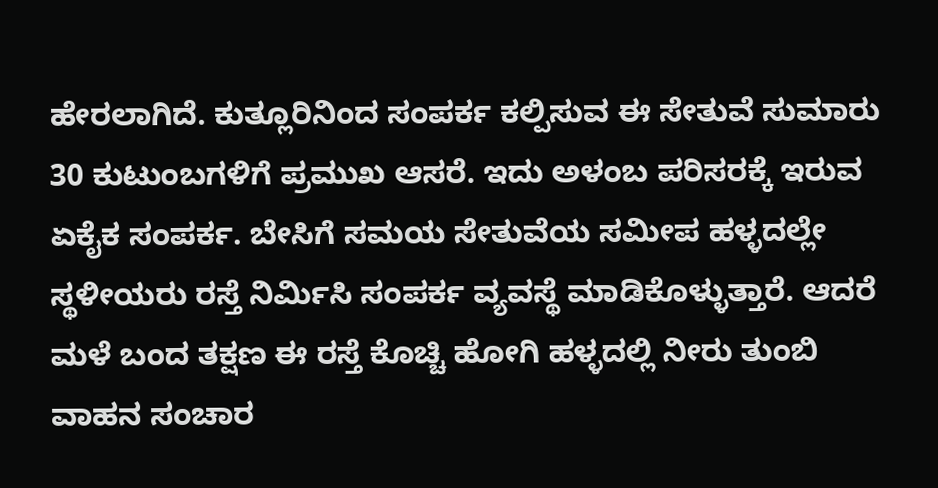ಹೇರಲಾಗಿದೆ. ಕುತ್ಲೂರಿನಿಂದ ಸಂಪರ್ಕ ಕಲ್ಪಿಸುವ ಈ ಸೇತುವೆ ಸುಮಾರು 30 ಕುಟುಂಬಗಳಿಗೆ ಪ್ರಮುಖ ಆಸರೆ. ಇದು ಅಳಂಬ ಪರಿಸರಕ್ಕೆ ಇರುವ ಏಕೈಕ ಸಂಪರ್ಕ. ಬೇಸಿಗೆ ಸಮಯ ಸೇತುವೆಯ ಸಮೀಪ ಹಳ್ಳದಲ್ಲೇ ಸ್ಥಳೀಯರು ರಸ್ತೆ ನಿರ್ಮಿಸಿ ಸಂಪರ್ಕ ವ್ಯವಸ್ಥೆ ಮಾಡಿಕೊಳ್ಳುತ್ತಾರೆ. ಆದರೆ ಮಳೆ ಬಂದ ತಕ್ಷಣ ಈ ರಸ್ತೆ ಕೊಚ್ಚಿ ಹೋಗಿ ಹಳ್ಳದಲ್ಲಿ ನೀರು ತುಂಬಿ ವಾಹನ ಸಂಚಾರ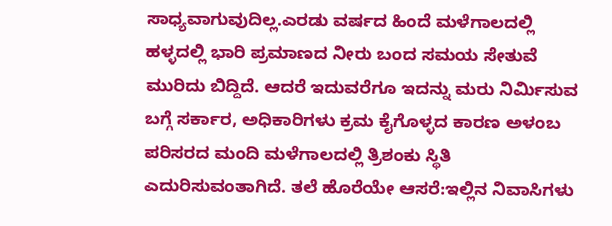ಸಾಧ್ಯವಾಗುವುದಿಲ್ಲ.ಎರಡು ವರ್ಷದ ಹಿಂದೆ ಮಳೆಗಾಲದಲ್ಲಿ ಹಳ್ಳದಲ್ಲಿ ಭಾರಿ ಪ್ರಮಾಣದ ನೀರು ಬಂದ ಸಮಯ ಸೇತುವೆ ಮುರಿದು ಬಿದ್ದಿದೆ. ಆದರೆ ಇದುವರೆಗೂ ಇದನ್ನು ಮರು ನಿರ್ಮಿಸುವ ಬಗ್ಗೆ ಸರ್ಕಾರ, ಅಧಿಕಾರಿಗಳು ಕ್ರಮ ಕೈಗೊಳ್ಳದ ಕಾರಣ ಅಳಂಬ ಪರಿಸರದ ಮಂದಿ ಮಳೆಗಾಲದಲ್ಲಿ ತ್ರಿಶಂಕು ಸ್ಥಿತಿ ಎದುರಿಸುವಂತಾಗಿದೆ. ತಲೆ ಹೊರೆಯೇ ಆಸರೆ:ಇಲ್ಲಿನ ನಿವಾಸಿಗಳು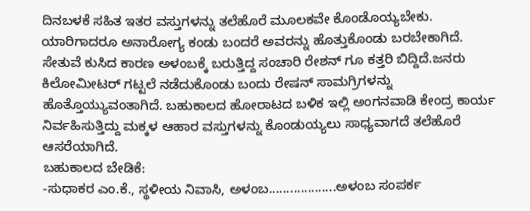ದಿನಬಳಕೆ ಸಹಿತ ಇತರ ವಸ್ತುಗಳನ್ನು ತಲೆಹೊರೆ ಮೂಲಕವೇ ಕೊಂಡೊಯ್ಯಬೇಕು. ಯಾರಿಗಾದರೂ ಅನಾರೋಗ್ಯ ಕಂಡು ಬಂದರೆ ಅವರನ್ನು ಹೊತ್ತುಕೊಂಡು ಬರಬೇಕಾಗಿದೆ. ಸೇತುವೆ ಕುಸಿದ ಕಾರಣ ಅಳಂಬಕ್ಕೆ ಬರುತ್ತಿದ್ದ ಸಂಚಾರಿ ರೇಶನ್ ಗೂ ಕತ್ತರಿ ಬಿದ್ದಿದೆ.ಜನರು ಕಿಲೋಮೀಟರ್ ಗಟ್ಟಲೆ ನಡೆದುಕೊಂಡು ಬಂದು ರೇಷನ್ ಸಾಮಗ್ರಿಗಳನ್ನು ಹೊತ್ತೊಯ್ಯುವಂತಾಗಿದೆ. ಬಹುಕಾಲದ ಹೋರಾಟದ ಬಳಿಕ ಇಲ್ಲಿ ಅಂಗನವಾಡಿ ಕೇಂದ್ರ ಕಾರ್ಯ ನಿರ್ವಹಿಸುತ್ತಿದ್ದು ಮಕ್ಕಳ ಆಹಾರ ವಸ್ತುಗಳನ್ನು ಕೊಂಡುಯ್ಯಲು ಸಾಧ್ಯವಾಗದೆ ತಲೆಹೊರೆ ಆಸರೆಯಾಗಿದೆ.
ಬಹುಕಾಲದ ಬೇಡಿಕೆ:
-ಸುಧಾಕರ ಎಂ.ಕೆ., ಸ್ಥಳೀಯ ನಿವಾಸಿ, ಅಳಂಬ...................ಅಳಂಬ ಸಂಪರ್ಕ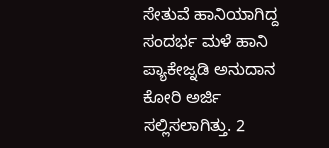ಸೇತುವೆ ಹಾನಿಯಾಗಿದ್ದ ಸಂದರ್ಭ ಮಳೆ ಹಾನಿ ಪ್ಯಾಕೇಜ್ನಡಿ ಅನುದಾನ ಕೋರಿ ಅರ್ಜಿ ಸಲ್ಲಿಸಲಾಗಿತ್ತು. 2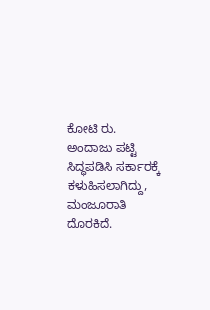ಕೋಟಿ ರು. ಅಂದಾಜು ಪಟ್ಟಿ ಸಿದ್ಧಪಡಿಸಿ ಸರ್ಕಾರಕ್ಕೆ ಕಳುಹಿಸಲಾಗಿದ್ದು, ಮಂಜೂರಾತಿ ದೊರಕಿದೆ.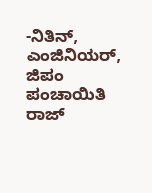-ನಿತಿನ್, ಎಂಜಿನಿಯರ್, ಜಿಪಂ ಪಂಚಾಯಿತಿ ರಾಜ್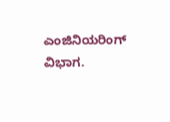ಎಂಜಿನಿಯರಿಂಗ್ ವಿಭಾಗ.